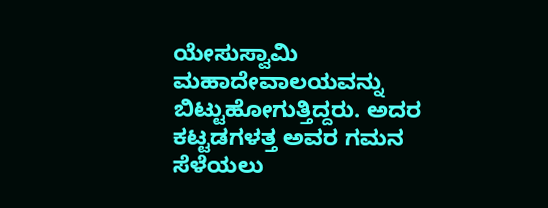ಯೇಸುಸ್ವಾಮಿ ಮಹಾದೇವಾಲಯವನ್ನು ಬಿಟ್ಟುಹೋಗುತ್ತಿದ್ದರು. ಅದರ ಕಟ್ಟಡಗಳತ್ತ ಅವರ ಗಮನ ಸೆಳೆಯಲು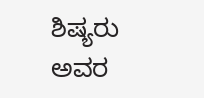ಶಿಷ್ಯರು ಅವರ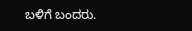ಬಳಿಗೆ ಬಂದರು.